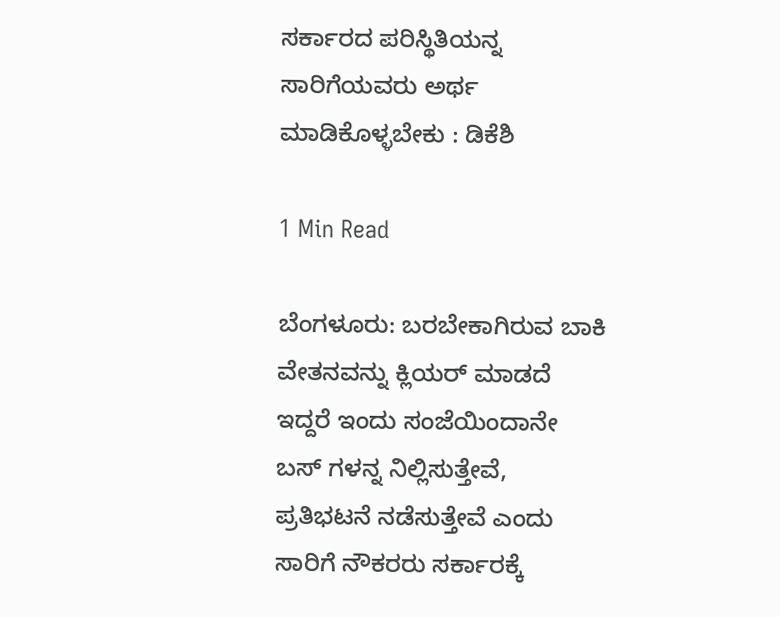ಸರ್ಕಾರದ ಪರಿಸ್ಥಿತಿಯನ್ನ ಸಾರಿಗೆಯವರು ಅರ್ಥ ಮಾಡಿಕೊಳ್ಳಬೇಕು : ಡಿಕೆಶಿ

1 Min Read

ಬೆಂಗಳೂರು: ಬರಬೇಕಾಗಿರುವ ಬಾಕಿ ವೇತನವನ್ನು ಕ್ಲಿಯರ್ ಮಾಡದೆ ಇದ್ದರೆ ಇಂದು ಸಂಜೆಯಿಂದಾನೇ ಬಸ್ ಗಳನ್ನ ನಿಲ್ಲಿಸುತ್ತೇವೆ, ಪ್ರತಿಭಟನೆ ನಡೆಸುತ್ತೇವೆ ಎಂದು ಸಾರಿಗೆ ನೌಕರರು ಸರ್ಕಾರಕ್ಕೆ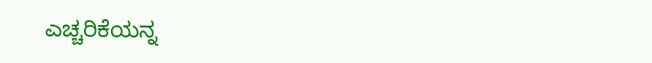ಎಚ್ಚರಿಕೆಯನ್ನ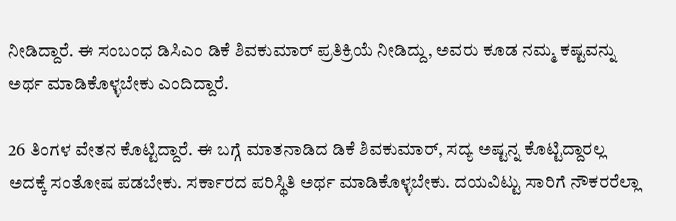ನೀಡಿದ್ದಾರೆ. ಈ ಸಂಬಂಧ ಡಿಸಿಎಂ ಡಿಕೆ ಶಿವಕುಮಾರ್ ಪ್ರತಿಕ್ರಿಯೆ ನೀಡಿದ್ದು, ಅವರು ಕೂಡ ನಮ್ಮ ಕಷ್ಟವನ್ನು ಅರ್ಥ ಮಾಡಿಕೊಳ್ಳಬೇಕು ಎಂದಿದ್ದಾರೆ.

26 ತಿಂಗಳ ವೇತನ ಕೊಟ್ಟಿದ್ದಾರೆ. ಈ ಬಗ್ಗೆ ಮಾತನಾಡಿದ ಡಿಕೆ ಶಿವಕುಮಾರ್, ಸದ್ಯ ಅಷ್ಟನ್ನ ಕೊಟ್ಟಿದ್ದಾರಲ್ಲ ಅದಕ್ಕೆ ಸಂತೋಷ ಪಡಬೇಕು. ಸರ್ಕಾರದ ಪರಿಸ್ಥಿತಿ ಅರ್ಥ ಮಾಡಿಕೊಳ್ಳಬೇಕು. ದಯವಿಟ್ಟು ಸಾರಿಗೆ ನೌಕರರೆಲ್ಲಾ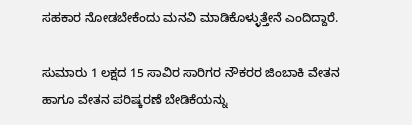ಸಹಕಾರ ನೋಡಬೇಕೆಂದು ಮನವಿ ಮಾಡಿಕೊಳ್ಳುತ್ತೇನೆ ಎಂದಿದ್ದಾರೆ.

ಸುಮಾರು 1 ಲಕ್ಷದ 15 ಸಾವಿರ ಸಾರಿಗರ ನೌಕರರ ಜಿಂಬಾಕಿ ವೇತನ ಹಾಗೂ ವೇತನ ಪರಿಷ್ಕರಣೆ ಬೇಡಿಕೆಯನ್ನು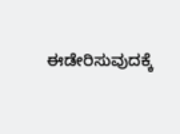ಈಡೇರಿಸುವುದಕ್ಕೆ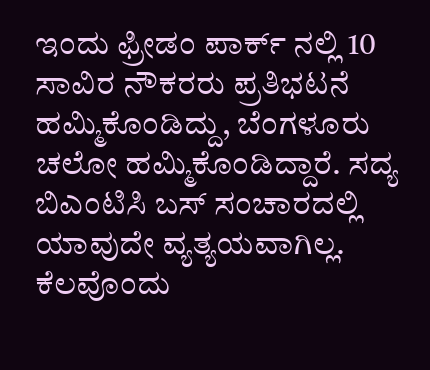ಇಂದು ಫ್ರೀಡಂ ಪಾರ್ಕ್ ನಲ್ಲಿ 10 ಸಾವಿರ ನೌಕರರು ಪ್ರತಿಭಟನೆ ಹಮ್ಮಿಕೊಂಡಿದ್ದು, ಬೆಂಗಳೂರು ಚಲೋ ಹಮ್ಮಿಕೊಂಡಿದ್ದಾರೆ. ಸದ್ಯ ಬಿಎಂಟಿಸಿ ಬಸ್ ಸಂಚಾರದಲ್ಲಿ ಯಾವುದೇ ವ್ಯತ್ಯಯವಾಗಿಲ್ಲ. ಕೆಲವೊಂದು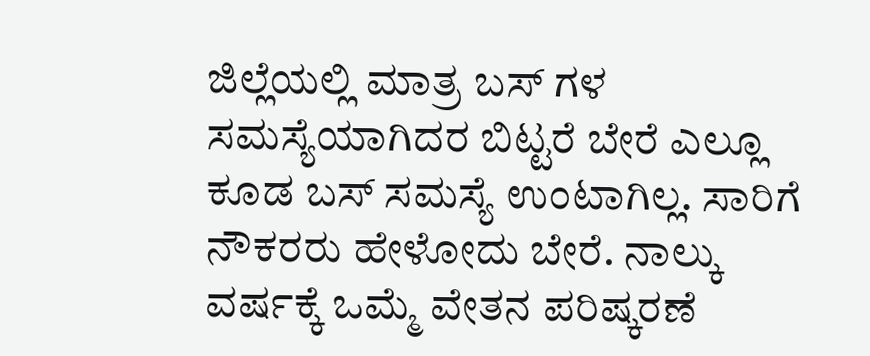ಜಿಲ್ಲೆಯಲ್ಲಿ ಮಾತ್ರ ಬಸ್ ಗಳ ಸಮಸ್ಯೆಯಾಗಿದರ ಬಿಟ್ಟರೆ ಬೇರೆ ಎಲ್ಲೂ ಕೂಡ ಬಸ್ ಸಮಸ್ಯೆ ಉಂಟಾಗಿಲ್ಲ. ಸಾರಿಗೆ ನೌಕರರು ಹೇಳೋದು ಬೇರೆ. ನಾಲ್ಕು ವರ್ಷಕ್ಕೆ ಒಮ್ಮೆ ವೇತನ ಪರಿಷ್ಕರಣೆ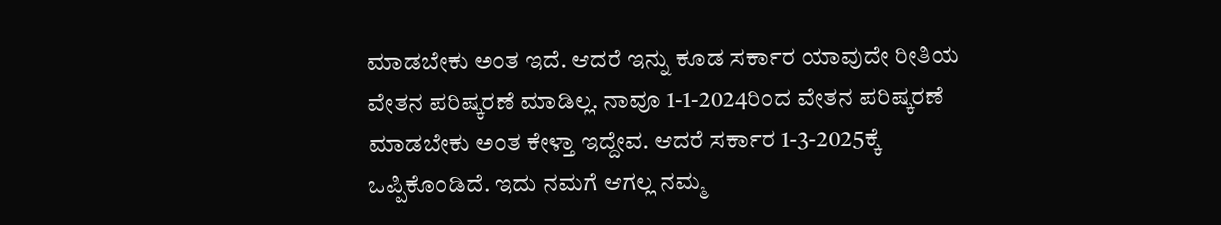ಮಾಡಬೇಕು ಅಂತ ಇದೆ. ಆದರೆ ಇನ್ನು ಕೂಡ ಸರ್ಕಾರ ಯಾವುದೇ ರೀತಿಯ ವೇತನ ಪರಿಷ್ಕರಣೆ ಮಾಡಿಲ್ಲ. ನಾವೂ 1-1-2024ರಿಂದ ವೇತನ ಪರಿಷ್ಕರಣೆ ಮಾಡಬೇಕು ಅಂತ ಕೇಳ್ತಾ ಇದ್ದೇವ. ಆದರೆ ಸರ್ಕಾರ 1-3-2025ಕ್ಕೆ ಒಪ್ಪಿಕೊಂಡಿದೆ. ಇದು ನಮಗೆ ಆಗಲ್ಲ ನಮ್ಮ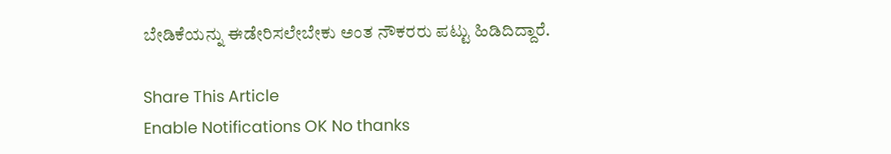ಬೇಡಿಕೆಯನ್ನು ಈಡೇರಿಸಲೇಬೇಕು ಅಂತ ನೌಕರರು ಪಟ್ಟು ಹಿಡಿದಿದ್ದಾರೆ.

Share This Article
Enable Notifications OK No thanks